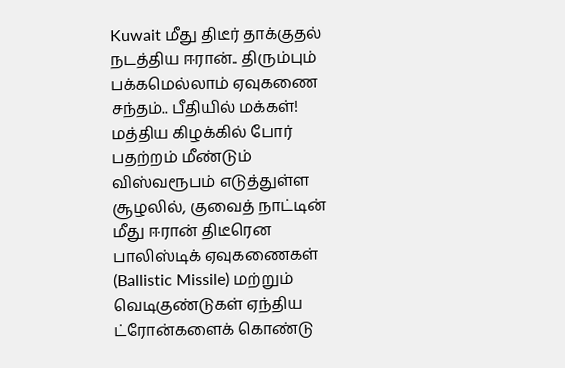Kuwait மீது திடீர் தாக்குதல் நடத்திய ஈரான்.. திரும்பும் பக்கமெல்லாம் ஏவுகணை சந்தம்.. பீதியில் மக்கள்!
மத்திய கிழக்கில் போர் பதற்றம் மீண்டும் விஸ்வரூபம் எடுத்துள்ள சூழலில், குவைத் நாட்டின் மீது ஈரான் திடீரென பாலிஸ்டிக் ஏவுகணைகள் (Ballistic Missile) மற்றும் வெடிகுண்டுகள் ஏந்திய ட்ரோன்களைக் கொண்டு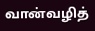வான்வழித்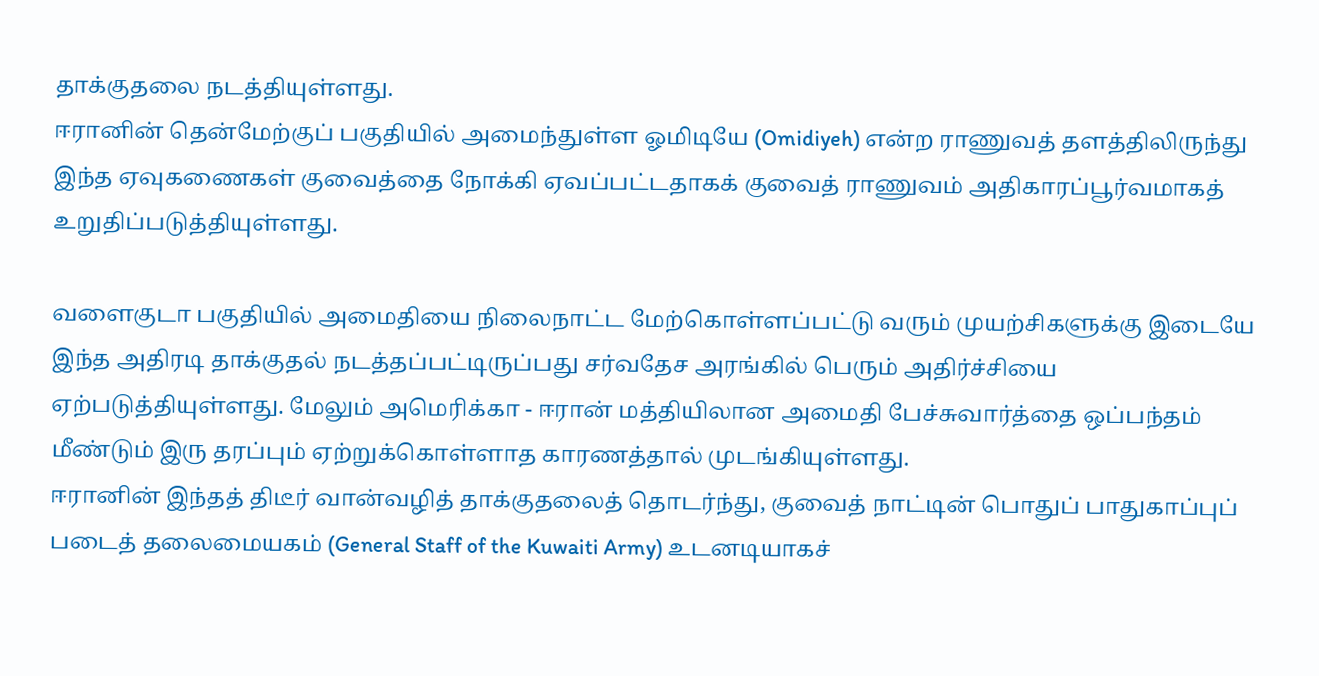தாக்குதலை நடத்தியுள்ளது.
ஈரானின் தென்மேற்குப் பகுதியில் அமைந்துள்ள ஓமிடியே (Omidiyeh) என்ற ராணுவத் தளத்திலிருந்து இந்த ஏவுகணைகள் குவைத்தை நோக்கி ஏவப்பட்டதாகக் குவைத் ராணுவம் அதிகாரப்பூர்வமாகத் உறுதிப்படுத்தியுள்ளது.

வளைகுடா பகுதியில் அமைதியை நிலைநாட்ட மேற்கொள்ளப்பட்டு வரும் முயற்சிகளுக்கு இடையே இந்த அதிரடி தாக்குதல் நடத்தப்பட்டிருப்பது சர்வதேச அரங்கில் பெரும் அதிர்ச்சியை ஏற்படுத்தியுள்ளது. மேலும் அமெரிக்கா - ஈரான் மத்தியிலான அமைதி பேச்சுவார்த்தை ஒப்பந்தம் மீண்டும் இரு தரப்பும் ஏற்றுக்கொள்ளாத காரணத்தால் முடங்கியுள்ளது.
ஈரானின் இந்தத் திடீர் வான்வழித் தாக்குதலைத் தொடர்ந்து, குவைத் நாட்டின் பொதுப் பாதுகாப்புப் படைத் தலைமையகம் (General Staff of the Kuwaiti Army) உடனடியாகச்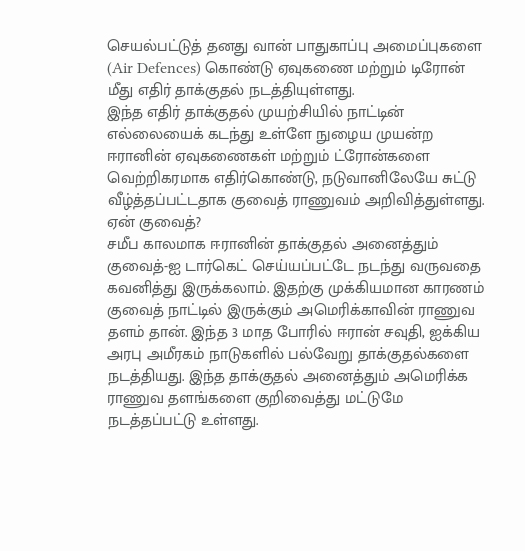செயல்பட்டுத் தனது வான் பாதுகாப்பு அமைப்புகளை (Air Defences) கொண்டு ஏவுகணை மற்றும் டிரோன் மீது எதிர் தாக்குதல் நடத்தியுள்ளது.
இந்த எதிர் தாக்குதல் முயற்சியில் நாட்டின் எல்லையைக் கடந்து உள்ளே நுழைய முயன்ற ஈரானின் ஏவுகணைகள் மற்றும் ட்ரோன்களை வெற்றிகரமாக எதிர்கொண்டு, நடுவானிலேயே சுட்டு வீழ்த்தப்பட்டதாக குவைத் ராணுவம் அறிவித்துள்ளது.
ஏன் குவைத்?
சமீப காலமாக ஈரானின் தாக்குதல் அனைத்தும் குவைத்-ஐ டார்கெட் செய்யப்பட்டே நடந்து வருவதை கவனித்து இருக்கலாம். இதற்கு முக்கியமான காரணம் குவைத் நாட்டில் இருக்கும் அமெரிக்காவின் ராணுவ தளம் தான். இந்த 3 மாத போரில் ஈரான் சவுதி, ஐக்கிய அரபு அமீரகம் நாடுகளில் பல்வேறு தாக்குதல்களை நடத்தியது. இந்த தாக்குதல் அனைத்தும் அமெரிக்க ராணுவ தளங்களை குறிவைத்து மட்டுமே நடத்தப்பட்டு உள்ளது.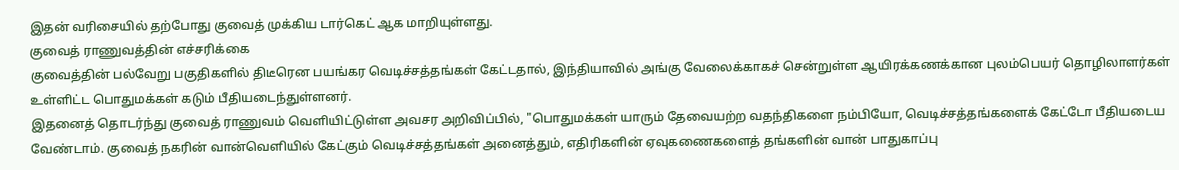இதன் வரிசையில் தற்போது குவைத் முக்கிய டார்கெட் ஆக மாறியுள்ளது.
குவைத் ராணுவத்தின் எச்சரிக்கை
குவைத்தின் பல்வேறு பகுதிகளில் திடீரென பயங்கர வெடிச்சத்தங்கள் கேட்டதால், இந்தியாவில் அங்கு வேலைக்காகச் சென்றுள்ள ஆயிரக்கணக்கான புலம்பெயர் தொழிலாளர்கள் உள்ளிட்ட பொதுமக்கள் கடும் பீதியடைந்துள்ளனர்.
இதனைத் தொடர்ந்து குவைத் ராணுவம் வெளியிட்டுள்ள அவசர அறிவிப்பில், "பொதுமக்கள் யாரும் தேவையற்ற வதந்திகளை நம்பியோ, வெடிச்சத்தங்களைக் கேட்டோ பீதியடைய வேண்டாம். குவைத் நகரின் வான்வெளியில் கேட்கும் வெடிச்சத்தங்கள் அனைத்தும், எதிரிகளின் ஏவுகணைகளைத் தங்களின் வான் பாதுகாப்பு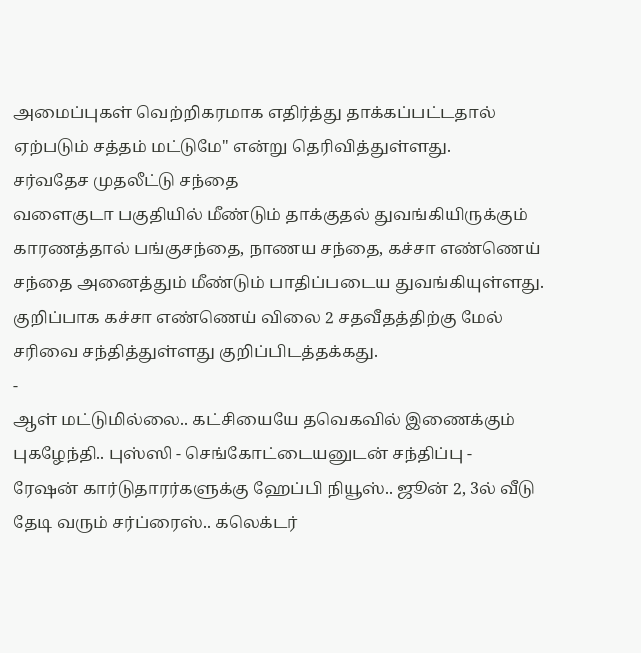அமைப்புகள் வெற்றிகரமாக எதிர்த்து தாக்கப்பட்டதால் ஏற்படும் சத்தம் மட்டுமே" என்று தெரிவித்துள்ளது.
சர்வதேச முதலீட்டு சந்தை
வளைகுடா பகுதியில் மீண்டும் தாக்குதல் துவங்கியிருக்கும் காரணத்தால் பங்குசந்தை, நாணய சந்தை, கச்சா எண்ணெய் சந்தை அனைத்தும் மீண்டும் பாதிப்படைய துவங்கியுள்ளது. குறிப்பாக கச்சா எண்ணெய் விலை 2 சதவீதத்திற்கு மேல் சரிவை சந்தித்துள்ளது குறிப்பிடத்தக்கது.
-
ஆள் மட்டுமில்லை.. கட்சியையே தவெகவில் இணைக்கும் புகழேந்தி.. புஸ்ஸி - செங்கோட்டையனுடன் சந்திப்பு -
ரேஷன் கார்டுதாரர்களுக்கு ஹேப்பி நியூஸ்.. ஜூன் 2, 3ல் வீடு தேடி வரும் சர்ப்ரைஸ்.. கலெக்டர்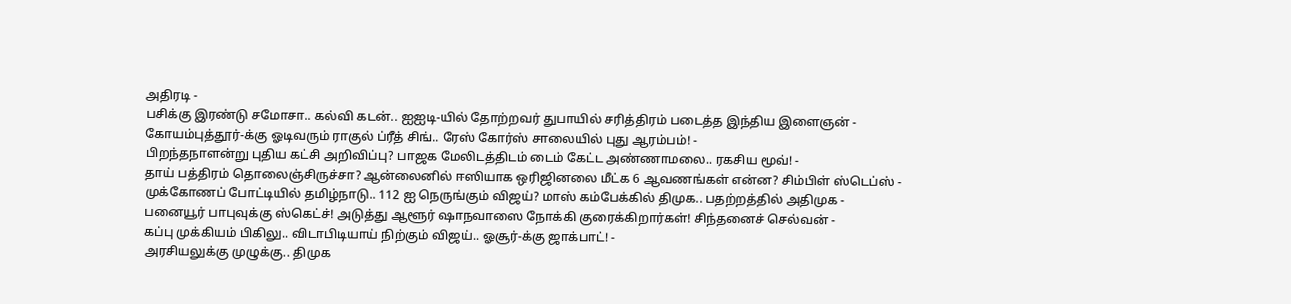அதிரடி -
பசிக்கு இரண்டு சமோசா.. கல்வி கடன்.. ஐஐடி-யில் தோற்றவர் துபாயில் சரித்திரம் படைத்த இந்திய இளைஞன் -
கோயம்புத்தூர்-க்கு ஓடிவரும் ராகுல் ப்ரீத் சிங்.. ரேஸ் கோர்ஸ் சாலையில் புது ஆரம்பம்! -
பிறந்தநாளன்று புதிய கட்சி அறிவிப்பு? பாஜக மேலிடத்திடம் டைம் கேட்ட அண்ணாமலை.. ரகசிய மூவ்! -
தாய் பத்திரம் தொலைஞ்சிருச்சா? ஆன்லைனில் ஈஸியாக ஒரிஜினலை மீட்க 6 ஆவணங்கள் என்ன? சிம்பிள் ஸ்டெப்ஸ் -
முக்கோணப் போட்டியில் தமிழ்நாடு.. 112 ஐ நெருங்கும் விஜய்? மாஸ் கம்பேக்கில் திமுக.. பதற்றத்தில் அதிமுக -
பனையூர் பாபுவுக்கு ஸ்கெட்ச்! அடுத்து ஆளூர் ஷாநவாஸை நோக்கி குரைக்கிறார்கள்! சிந்தனைச் செல்வன் -
கப்பு முக்கியம் பிகிலு.. விடாபிடியாய் நிற்கும் விஜய்.. ஓசூர்-க்கு ஜாக்பாட்! -
அரசியலுக்கு முழுக்கு.. திமுக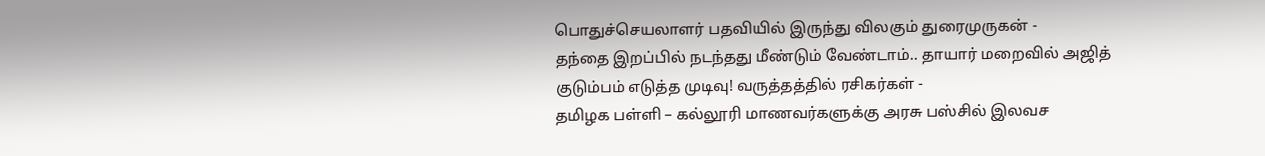பொதுச்செயலாளர் பதவியில் இருந்து விலகும் துரைமுருகன் -
தந்தை இறப்பில் நடந்தது மீண்டும் வேண்டாம்.. தாயார் மறைவில் அஜித் குடும்பம் எடுத்த முடிவு! வருத்தத்தில் ரசிகர்கள் -
தமிழக பள்ளி – கல்லூரி மாணவர்களுக்கு அரசு பஸ்சில் இலவச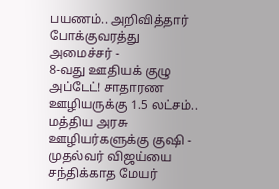பயணம்.. அறிவித்தார் போக்குவரத்து அமைச்சர் -
8-வது ஊதியக் குழு அப்டேட்! சாதாரண ஊழியருக்கு 1.5 லட்சம்.. மத்திய அரசு ஊழியர்களுக்கு குஷி -
முதல்வர் விஜய்யை சந்திக்காத மேயர்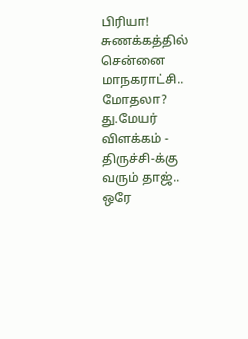பிரியா! சுணக்கத்தில் சென்னை மாநகராட்சி.. மோதலா? து.மேயர் விளக்கம் -
திருச்சி-க்கு வரும் தாஜ்.. ஒரே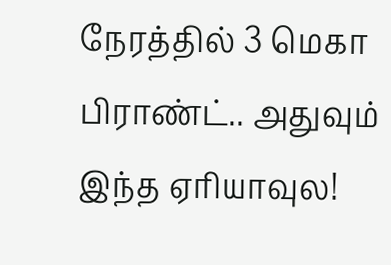நேரத்தில் 3 மெகா பிராண்ட்.. அதுவும் இந்த ஏரியாவுல!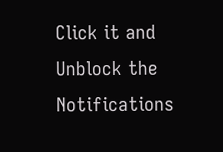Click it and Unblock the Notifications